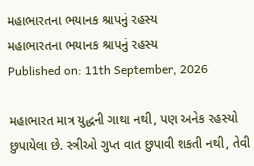મહાભારતના ભયાનક શ્રાપનું રહસ્ય
મહાભારતના ભયાનક શ્રાપનું રહસ્ય
Published on: 11th September, 2026

મહાભારત માત્ર યુદ્ધની ગાથા નથી, પણ અનેક રહસ્યો છુપાયેલા છે. સ્ત્રીઓ ગુપ્ત વાત છુપાવી શકતી નથી, તેવી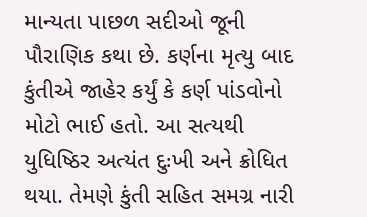માન્યતા પાછળ સદીઓ જૂની પૌરાણિક કથા છે. કર્ણના મૃત્યુ બાદ કુંતીએ જાહેર કર્યું કે કર્ણ પાંડવોનો મોટો ભાઈ હતો. આ સત્યથી યુધિષ્ઠિર અત્યંત દુઃખી અને ક્રોધિત થયા. તેમણે કુંતી સહિત સમગ્ર નારી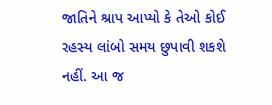જાતિને શ્રાપ આપ્યો કે તેઓ કોઈ રહસ્ય લાંબો સમય છુપાવી શકશે નહીં. આ જ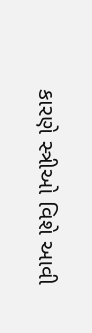કારણે સ્ત્રીઓ વિશે આવી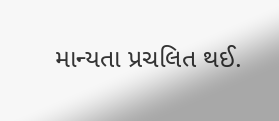માન્યતા પ્રચલિત થઈ.